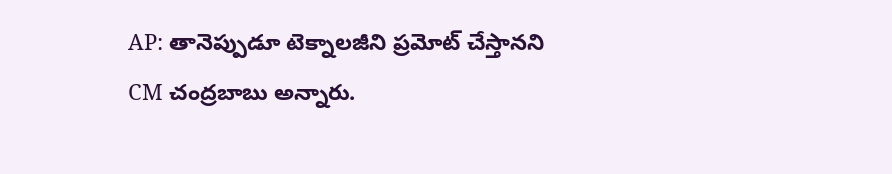AP: తానెప్పుడూ టెక్నాలజీని ప్రమోట్ చేస్తానని CM చంద్రబాబు అన్నారు.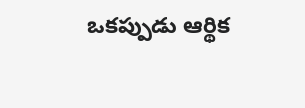ఒకప్పుడు ఆర్థిక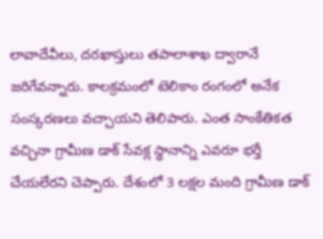లావాదేవీలు, దరఖాస్తులు తపాలాశాఖ ద్వారానే జరిగేవన్నారు. కాలక్రమంలో టెలికాం రంగంలో అనేక సంస్కరణలు వచ్చాయని తెలిపారు. ఎంత సాంకేతికత వచ్చినా గ్రామీణ డాక్ సేవక్ల స్థానాన్ని ఎవరూ భర్తీ చేయలేరని చెప్పారు. దేశంలో 3 లక్షల మంది గ్రామీణ డాక్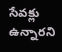సేవక్లు ఉన్నారని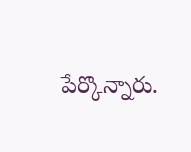పేర్కొన్నారు.